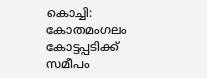കൊച്ചി: കോതമംഗലം കോട്ടപ്പടിക്ക് സമീപം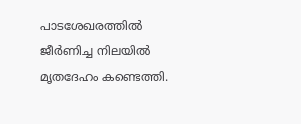പാടശേഖരത്തിൽ ജീർണിച്ച നിലയിൽ മൃതദേഹം കണ്ടെത്തി.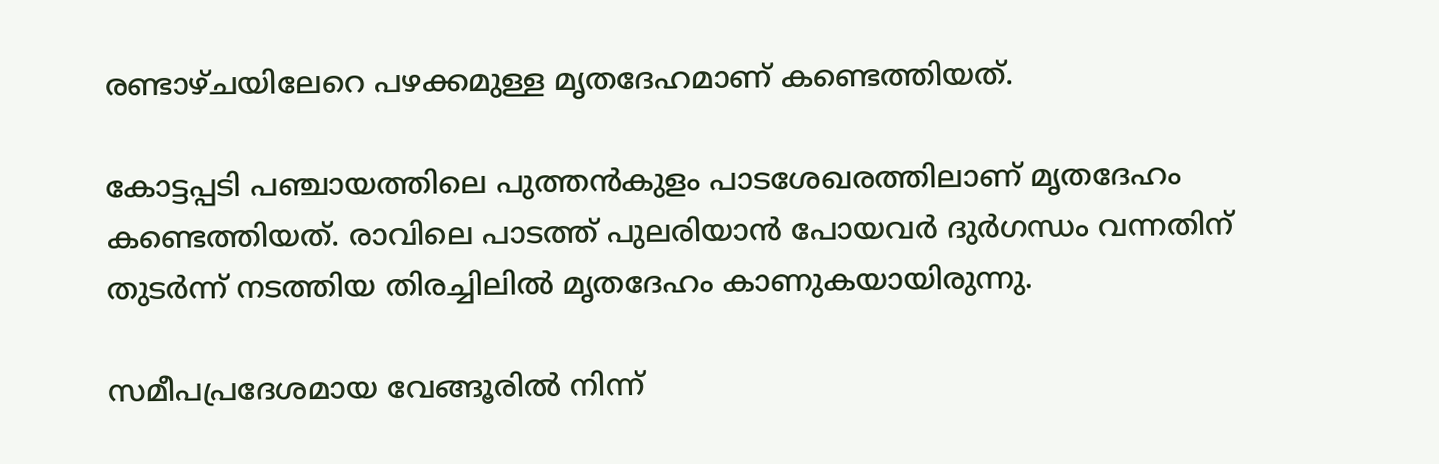രണ്ടാഴ്ചയിലേറെ പഴക്കമുള്ള മൃതദേഹമാണ് കണ്ടെത്തിയത്.

കോട്ടപ്പടി പഞ്ചായത്തിലെ പുത്തൻകുളം പാടശേഖരത്തിലാണ് മൃതദേഹം കണ്ടെത്തിയത്. രാവിലെ പാടത്ത് പുലരിയാൻ പോയവർ ദുർഗന്ധം വന്നതിന് തുടർന്ന് നടത്തിയ തിരച്ചിലിൽ മൃതദേഹം കാണുകയായിരുന്നു.

സമീപപ്രദേശമായ വേങ്ങൂരിൽ നിന്ന്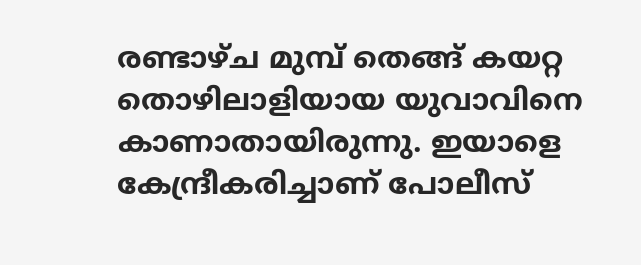രണ്ടാഴ്ച മുമ്പ് തെങ്ങ് കയറ്റ തൊഴിലാളിയായ യുവാവിനെ കാണാതായിരുന്നു. ഇയാളെ കേന്ദ്രീകരിച്ചാണ് പോലീസ്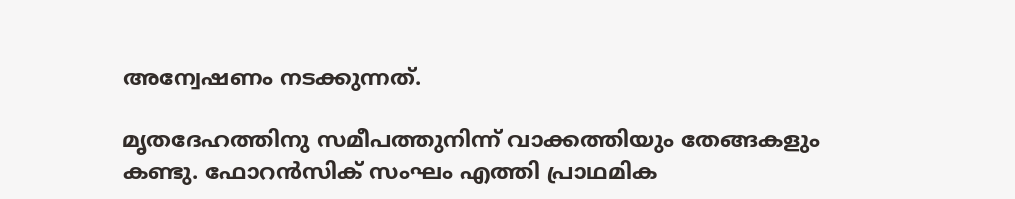അന്വേഷണം നടക്കുന്നത്.

മൃതദേഹത്തിനു സമീപത്തുനിന്ന് വാക്കത്തിയും തേങ്ങകളും കണ്ടു. ഫോറൻസിക് സംഘം എത്തി പ്രാഥമിക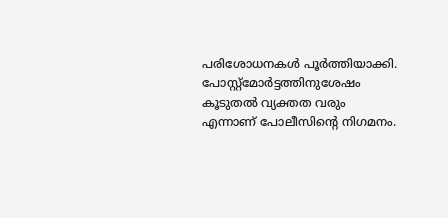പരിശോധനകൾ പൂർത്തിയാക്കി. പോസ്റ്റ്‌മോർട്ടത്തിനുശേഷം കൂടുതൽ വ്യക്തത വരും എന്നാണ് പോലീസിന്‍റെ നിഗമനം.